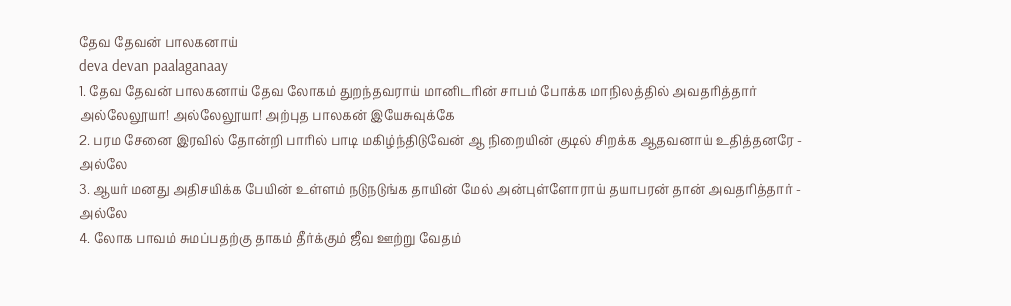தேவ தேவன் பாலகனாய்
deva devan paalaganaay
1. தேவ தேவன் பாலகனாய் தேவ லோகம் துறந்தவராய் மானிடரின் சாபம் போக்க மாநிலத்தில் அவதரித்தார்
அல்லேலூயா! அல்லேலூயா! அற்புத பாலகன் இயேசுவுக்கே
2. பரம சேனை இரவில் தோன்றி பாரில் பாடி மகிழ்ந்திடுவேன் ஆ நிறையின் குடில் சிறக்க ஆதவனாய் உதித்தனரே - அல்லே
3. ஆயர் மனது அதிசயிக்க பேயின் உள்ளம் நடுநடுங்க தாயின் மேல் அன்புள்ளோராய் தயாபரன் தான் அவதரித்தார் - அல்லே
4. லோக பாவம் சுமப்பதற்கு தாகம் தீர்க்கும் ஜீவ ஊற்று வேதம்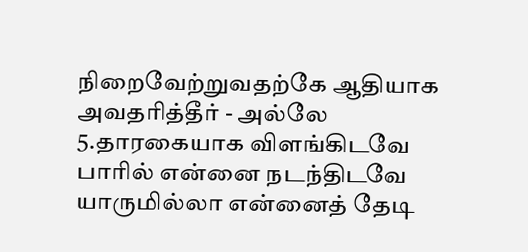நிறைவேற்றுவதற்கே ஆதியாக அவதரித்தீர் - அல்லே
5.தாரகையாக விளங்கிடவே பாரில் என்னை நடந்திடவே யாருமில்லா என்னைத் தேடி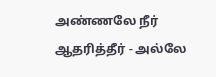அண்ணலே நீர் ஆதரித்தீர் - அல்லே